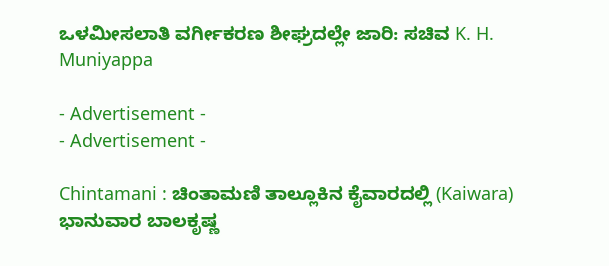ಒಳಮೀಸಲಾತಿ ವರ್ಗೀಕರಣ ಶೀಘ್ರದಲ್ಲೇ ಜಾರಿ: ಸಚಿವ K. H. Muniyappa

- Advertisement -
- Advertisement -

Chintamani : ಚಿಂತಾಮಣಿ ತಾಲ್ಲೂಕಿನ ಕೈವಾರದಲ್ಲಿ (Kaiwara) ಭಾನುವಾರ ಬಾಲಕೃಷ್ಣ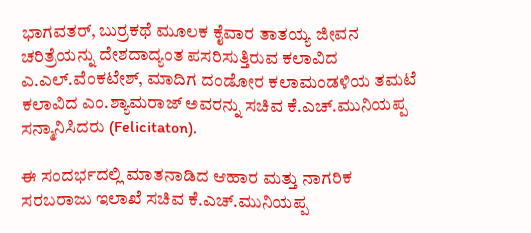ಭಾಗವತರ್, ಬುರ್ರಕಥೆ ಮೂಲಕ ಕೈವಾರ ತಾತಯ್ಯ ಜೀವನ ಚರಿತ್ರೆಯನ್ನು ದೇಶದಾದ್ಯಂತ ಪಸರಿಸುತ್ತಿರುವ ಕಲಾವಿದ ಎ.ಎಲ್.ವೆಂಕಟೇಶ್, ಮಾದಿಗ ದಂಡೋರ ಕಲಾಮಂಡಳಿಯ ತಮಟೆ ಕಲಾವಿದ ಎಂ.ಶ್ಯಾಮರಾಜ್ ಅವರನ್ನು ಸಚಿವ ಕೆ.ಎಚ್.ಮುನಿಯಪ್ಪ ಸನ್ಮಾನಿಸಿದರು (Felicitaton).

ಈ ಸಂದರ್ಭದಲ್ಲಿ ಮಾತನಾಡಿದ ಆಹಾರ ಮತ್ತು ನಾಗರಿಕ ಸರಬರಾಜು ಇಲಾಖೆ ಸಚಿವ ಕೆ.ಎಚ್.ಮುನಿಯಪ್ಪ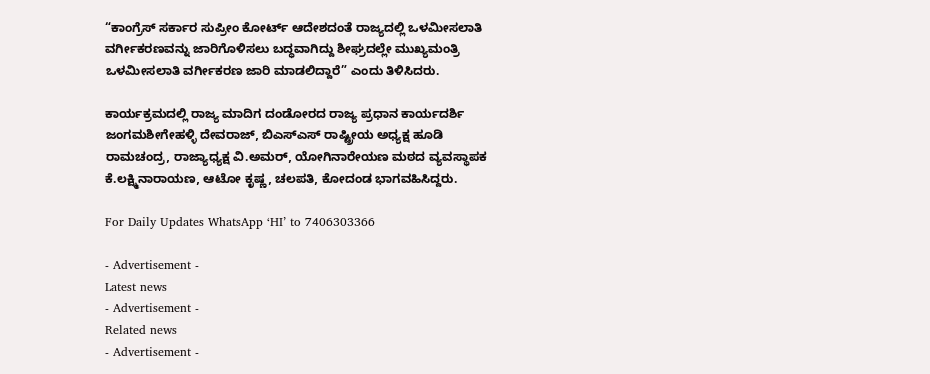“ಕಾಂಗ್ರೆಸ್ ಸರ್ಕಾರ ಸುಪ್ರೀಂ ಕೋರ್ಟ್ ಆದೇಶದಂತೆ ರಾಜ್ಯದಲ್ಲಿ ಒಳಮೀಸಲಾತಿ ವರ್ಗೀಕರಣವನ್ನು ಜಾರಿಗೊಳಿಸಲು ಬದ್ಧವಾಗಿದ್ದು ಶೀಘ್ರದಲ್ಲೇ ಮುಖ್ಯಮಂತ್ರಿ ಒಳಮೀಸಲಾತಿ ವರ್ಗೀಕರಣ ಜಾರಿ ಮಾಡಲಿದ್ದಾರೆ” ಎಂದು ತಿಳಿಸಿದರು.

ಕಾರ್ಯಕ್ರಮದಲ್ಲಿ ರಾಜ್ಯ ಮಾದಿಗ ದಂಡೋರದ ರಾಜ್ಯ ಪ್ರಧಾನ ಕಾರ್ಯದರ್ಶಿ ಜಂಗಮಶೀಗೇಹಳ್ಳಿ ದೇವರಾಜ್, ಬಿಎಸ್ಎಸ್‌ ರಾಷ್ಟ್ರೀಯ ಅಧ್ಯಕ್ಷ ಹೂಡಿ ರಾಮಚಂದ್ರ, ರಾಜ್ಯಾಧ್ಯಕ್ಷ ವಿ.ಅಮರ್, ಯೋಗಿನಾರೇಯಣ ಮಠದ ವ್ಯವಸ್ಥಾಪಕ ಕೆ.ಲಕ್ಷ್ಮಿನಾರಾಯಣ, ಆಟೋ ಕೃಷ್ಣ, ಚಲಪತಿ, ಕೋದಂಡ ಭಾಗವಹಿಸಿದ್ದರು.

For Daily Updates WhatsApp ‘HI’ to 7406303366

- Advertisement -
Latest news
- Advertisement -
Related news
- Advertisement -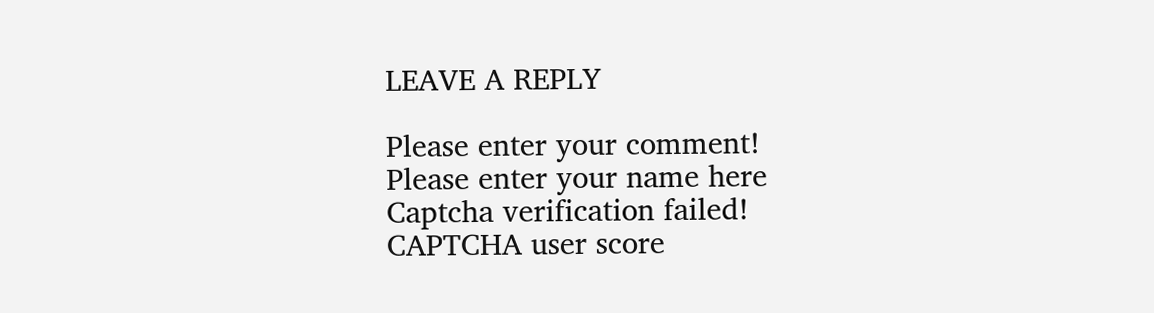LEAVE A REPLY

Please enter your comment!
Please enter your name here
Captcha verification failed!
CAPTCHA user score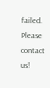failed. Please contact us!